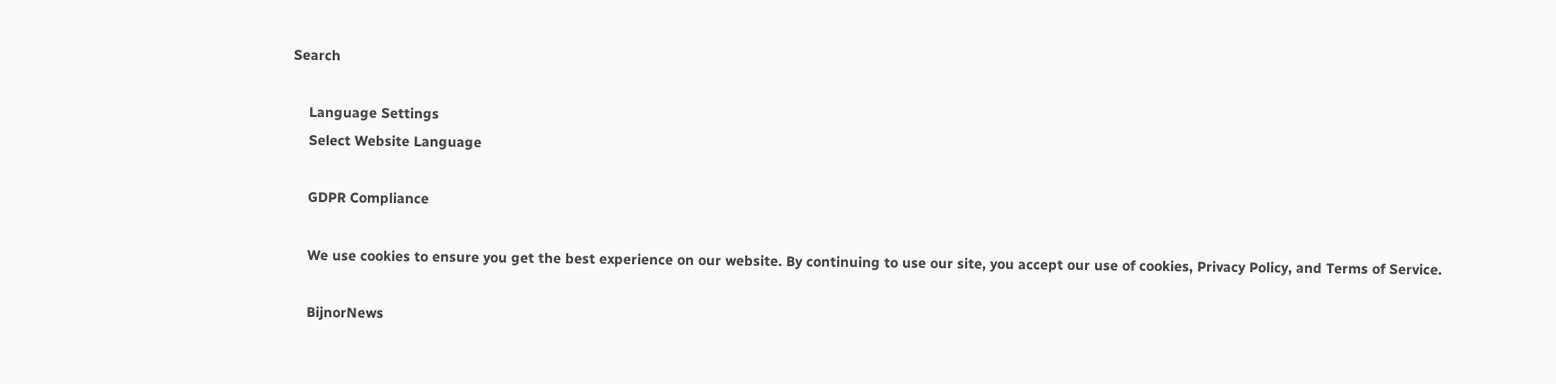Search

    Language Settings
    Select Website Language

    GDPR Compliance

    We use cookies to ensure you get the best experience on our website. By continuing to use our site, you accept our use of cookies, Privacy Policy, and Terms of Service.

    BijnorNews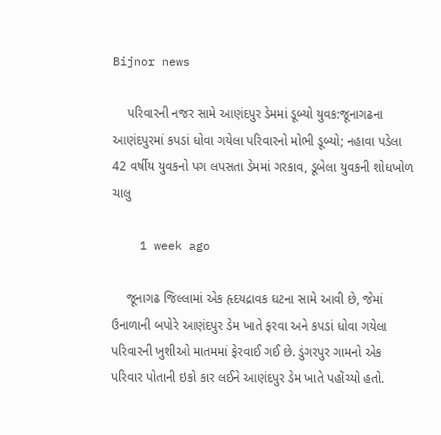Bijnor news

    પરિવારની નજર સામે આણંદપુર ડેમમાં ડૂબ્યો યુવક:જૂનાગઢના આણંદપુરમાં કપડાં ધોવા ગયેલા પરિવારનો મોભી ડૂબ્યો; નહાવા પડેલા 42 વર્ષીય યુવકનો પગ લપસતા ડેમમાં ગરકાવ, ડૂબેલા યુવકની શોધખોળ ચાલુ

    1 week ago

    જૂનાગઢ જિલ્લામાં એક હૃદયદ્રાવક ઘટના સામે આવી છે, જેમાં ઉનાળાની બપોરે આણંદપુર ડેમ ખાતે ફરવા અને કપડાં ધોવા ગયેલા પરિવારની ખુશીઓ માતમમાં ફેરવાઈ ગઈ છે. ડુંગરપુર ગામનો એક પરિવાર પોતાની ઇકો કાર લઈને આણંદપુર ડેમ ખાતે પહોંચ્યો હતો.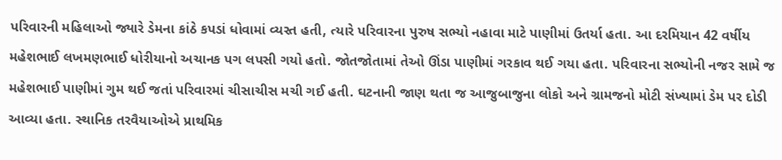પરિવારની મહિલાઓ જ્યારે ડેમના કાંઠે કપડાં ધોવામાં વ્યસ્ત હતી, ત્યારે પરિવારના પુરુષ સભ્યો નહાવા માટે પાણીમાં ઉતર્યા હતા. આ દરમિયાન 42 વર્ષીય મહેશભાઈ લખમણભાઈ ધોરીયાનો અચાનક પગ લપસી ગયો હતો. જોતજોતામાં તેઓ ઊંડા પાણીમાં ગરકાવ થઈ ગયા હતા. પરિવારના સભ્યોની નજર સામે જ મહેશભાઈ પાણીમાં ગુમ થઈ જતાં પરિવારમાં ચીસાચીસ મચી ગઈ હતી. ઘટનાની જાણ થતા જ આજુબાજુના લોકો અને ગ્રામજનો મોટી સંખ્યામાં ડેમ પર દોડી આવ્યા હતા. સ્થાનિક તરવૈયાઓએ પ્રાથમિક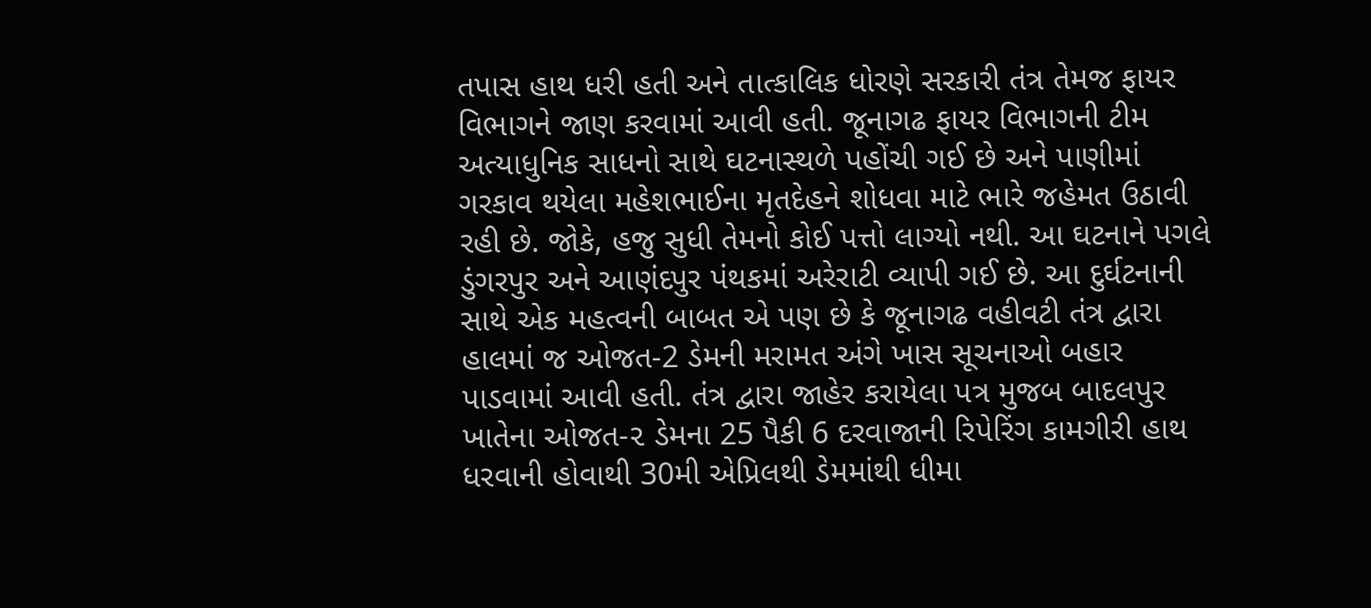તપાસ હાથ ધરી હતી અને તાત્કાલિક ધોરણે સરકારી તંત્ર તેમજ ફાયર વિભાગને જાણ કરવામાં આવી હતી. જૂનાગઢ ફાયર વિભાગની ટીમ અત્યાધુનિક સાધનો સાથે ઘટનાસ્થળે પહોંચી ગઈ છે અને પાણીમાં ગરકાવ થયેલા મહેશભાઈના મૃતદેહને શોધવા માટે ભારે જહેમત ઉઠાવી રહી છે. જોકે, હજુ સુધી તેમનો કોઈ પત્તો લાગ્યો નથી. આ ઘટનાને પગલે ડુંગરપુર અને આણંદપુર પંથકમાં અરેરાટી વ્યાપી ગઈ છે. આ દુર્ઘટનાની સાથે એક મહત્વની બાબત એ પણ છે કે જૂનાગઢ વહીવટી તંત્ર દ્વારા હાલમાં જ ઓજત-2 ડેમની મરામત અંગે ખાસ સૂચનાઓ બહાર પાડવામાં આવી હતી. તંત્ર દ્વારા જાહેર કરાયેલા પત્ર મુજબ બાદલપુર ખાતેના ઓજત-૨ ડેમના 25 પૈકી 6 દરવાજાની રિપેરિંગ કામગીરી હાથ ધરવાની હોવાથી 30મી એપ્રિલથી ડેમમાંથી ધીમા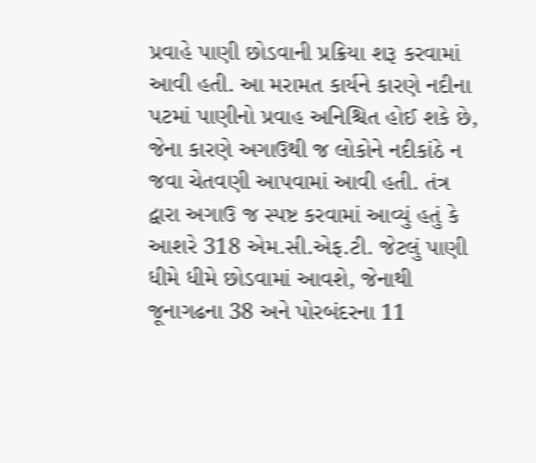પ્રવાહે પાણી છોડવાની પ્રક્રિયા શરૂ કરવામાં આવી હતી. આ મરામત કાર્યને કારણે નદીના પટમાં પાણીનો પ્રવાહ અનિશ્ચિત હોઈ શકે છે, જેના કારણે અગાઉથી જ લોકોને નદીકાંઠે ન જવા ચેતવણી આપવામાં આવી હતી. તંત્ર દ્વારા અગાઉ જ સ્પષ્ટ કરવામાં આવ્યું હતું કે આશરે 318 એમ.સી.એફ.ટી. જેટલું પાણી ધીમે ધીમે છોડવામાં આવશે, જેનાથી જૂનાગઢના 38 અને પોરબંદરના 11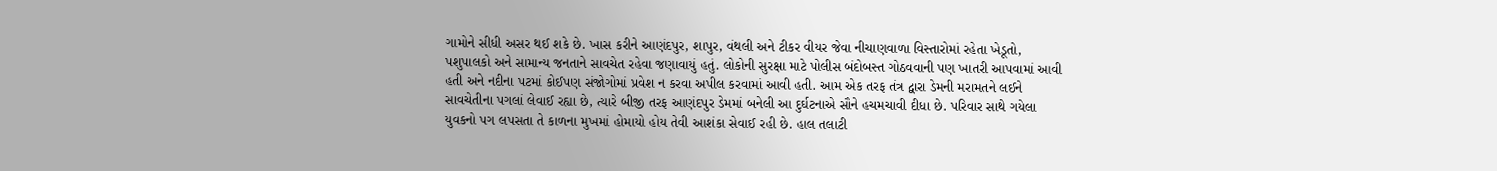ગામોને સીધી અસર થઈ શકે છે. ખાસ કરીને આણંદપુર, શાપુર, વંથલી અને ટીકર વીયર જેવા નીચાણવાળા વિસ્તારોમાં રહેતા ખેડૂતો, પશુપાલકો અને સામાન્ય જનતાને સાવચેત રહેવા જણાવાયું હતું. લોકોની સુરક્ષા માટે પોલીસ બંદોબસ્ત ગોઠવવાની પણ ખાતરી આપવામાં આવી હતી અને નદીના પટમાં કોઈપણ સંજોગોમાં પ્રવેશ ન કરવા અપીલ કરવામાં આવી હતી. આમ એક તરફ તંત્ર દ્વારા ડેમની મરામતને લઈને સાવચેતીના પગલાં લેવાઈ રહ્યા છે, ત્યારે બીજી તરફ આણંદપુર ડેમમાં બનેલી આ દુર્ઘટનાએ સૌને હચમચાવી દીધા છે. પરિવાર સાથે ગયેલા યુવકનો પગ લપસતા તે કાળના મુખમાં હોમાયો હોય તેવી આશંકા સેવાઈ રહી છે. હાલ તલાટી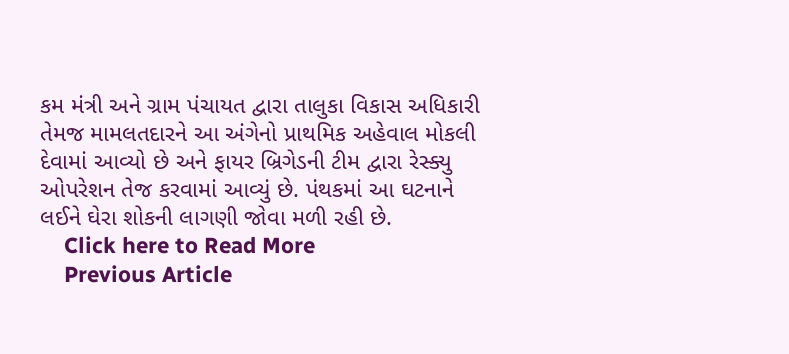કમ મંત્રી અને ગ્રામ પંચાયત દ્વારા તાલુકા વિકાસ અધિકારી તેમજ મામલતદારને આ અંગેનો પ્રાથમિક અહેવાલ મોકલી દેવામાં આવ્યો છે અને ફાયર બ્રિગેડની ટીમ દ્વારા રેસ્ક્યુ ઓપરેશન તેજ કરવામાં આવ્યું છે. પંથકમાં આ ઘટનાને લઈને ઘેરા શોકની લાગણી જોવા મળી રહી છે.
    Click here to Read More
    Previous Article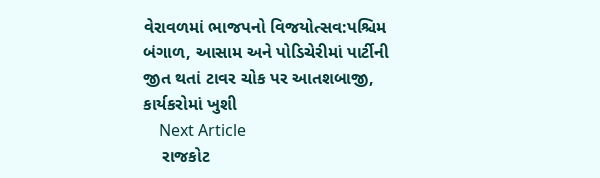વેરાવળમાં ભાજપનો વિજયોત્સવ:પશ્ચિમ બંગાળ, આસામ અને પોડિચેરીમાં પાર્ટીની જીત થતાં ટાવર ચોક પર આતશબાજી, કાર્યકરોમાં ખુશી
    Next Article
    રાજકોટ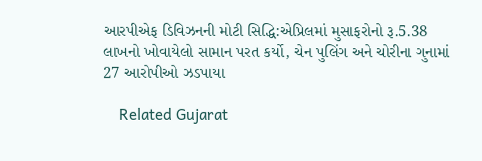આરપીએફ ડિવિઝનની મોટી સિદ્ધિ:એપ્રિલમાં મુસાફરોનો રૂ.5.38 લાખનો ખોવાયેલો સામાન પરત કર્યો, ચેન પુલિંગ અને ચોરીના ગુનામાં 27 આરોપીઓ ઝડપાયા

    Related Gujarat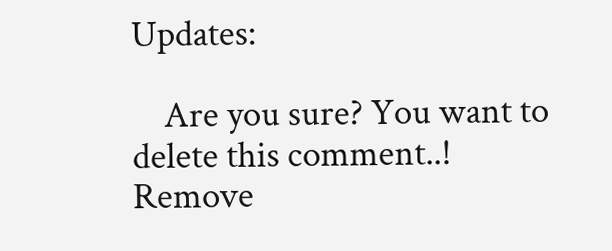Updates:

    Are you sure? You want to delete this comment..! Remove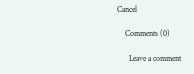Cancel

    Comments (0)

      Leave a comment